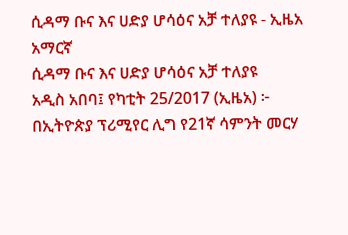ሲዳማ ቡና እና ሀድያ ሆሳዕና አቻ ተለያዩ - ኢዜአ አማርኛ
ሲዳማ ቡና እና ሀድያ ሆሳዕና አቻ ተለያዩ
አዲስ አበባ፤ የካቲት 25/2017 (ኢዜአ) ፦ በኢትዮጵያ ፕሪሚየር ሊግ የ21ኛ ሳምንት መርሃ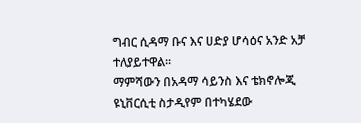ግብር ሲዳማ ቡና እና ሀድያ ሆሳዕና አንድ አቻ ተለያይተዋል።
ማምሻውን በአዳማ ሳይንስ እና ቴክኖሎጂ ዩኒቨርሲቲ ስታዲየም በተካሄደው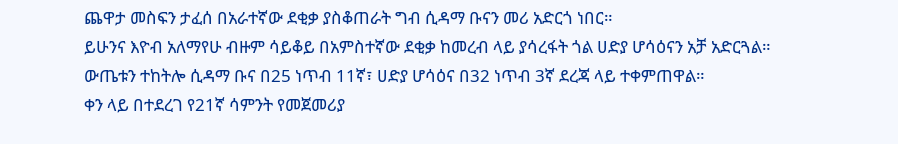ጨዋታ መስፍን ታፈሰ በአራተኛው ደቂቃ ያስቆጠራት ግብ ሲዳማ ቡናን መሪ አድርጎ ነበር።
ይሁንና እዮብ አለማየሁ ብዙም ሳይቆይ በአምስተኛው ደቂቃ ከመረብ ላይ ያሳረፋት ጎል ሀድያ ሆሳዕናን አቻ አድርጓል።
ውጤቱን ተከትሎ ሲዳማ ቡና በ25 ነጥብ 11ኛ፣ ሀድያ ሆሳዕና በ32 ነጥብ 3ኛ ደረጃ ላይ ተቀምጠዋል።
ቀን ላይ በተደረገ የ21ኛ ሳምንት የመጀመሪያ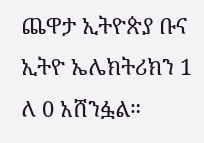ጨዋታ ኢትዮጵያ ቡና ኢትዮ ኤሌክትሪክን 1 ለ 0 አሸንፏል።